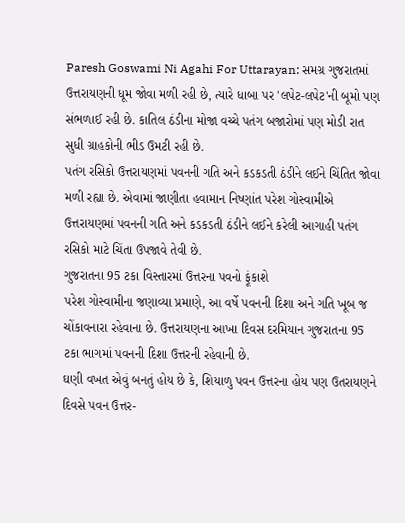Paresh Goswami Ni Agahi For Uttarayan: સમગ્ર ગુજરાતમાં ઉત્તરાયણની ધૂમ જોવા મળી રહી છે, ત્યારે ધાબા પર 'લપેટ-લપેટ'ની બૂમો પણ સંભળાઈ રહી છે. કાતિલ ઠંડીના મોજા વચ્ચે પતંગ બજારોમાં પણ મોડી રાત સુધી ગ્રાહકોની ભીડ ઉમટી રહી છે.
પતંગ રસિકો ઉત્તરાયણમાં પવનની ગતિ અને કડકડતી ઠંડીને લઈને ચિંતિત જોવા મળી રહ્યા છે. એવામાં જાણીતા હવામાન નિષ્ણાંત પરેશ ગોસ્વામીએ ઉત્તરાયણમાં પવનની ગતિ અને કડકડતી ઠંડીને લઈને કરેલી આગાહી પતંગ રસિકો માટે ચિંતા ઉપજાવે તેવી છે.
ગુજરાતના 95 ટકા વિસ્તારમાં ઉત્તરના પવનો ફૂંકાશે
પરેશ ગોસ્વામીના જણાવ્યા પ્રમાણે, આ વર્ષે પવનની દિશા અને ગતિ ખૂબ જ ચોંકાવનારા રહેવાના છે. ઉત્તરાયણના આખા દિવસ દરમિયાન ગુજરાતના 95 ટકા ભાગમાં પવનની દિશા ઉત્તરની રહેવાની છે.
ઘણી વખત એવું બનતું હોય છે કે, શિયાળુ પવન ઉત્તરના હોય પણ ઉતરાયણને દિવસે પવન ઉત્તર-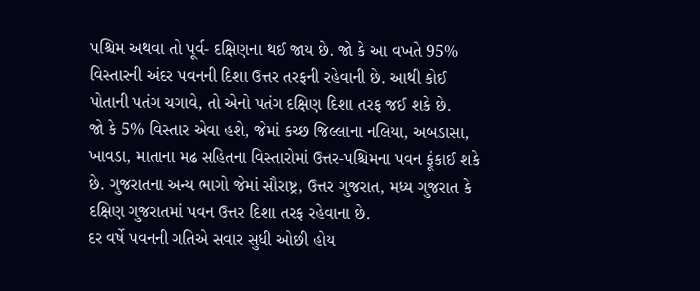પશ્ચિમ અથવા તો પૂર્વ- દક્ષિણના થઈ જાય છે. જો કે આ વખતે 95% વિસ્તારની અંદર પવનની દિશા ઉત્તર તરફની રહેવાની છે. આથી કોઈ પોતાની પતંગ ચગાવે, તો એનો પતંગ દક્ષિણ દિશા તરફ જઈ શકે છે.
જો કે 5% વિસ્તાર એવા હશે, જેમાં કચ્છ જિલ્લાના નલિયા, અબડાસા, ખાવડા, માતાના મઢ સહિતના વિસ્તારોમાં ઉત્તર-પશ્ચિમના પવન ફૂંકાઈ શકે છે. ગુજરાતના અન્ય ભાગો જેમાં સૌરાષ્ટ્ર, ઉત્તર ગુજરાત, મધ્ય ગુજરાત કે દક્ષિણ ગુજરાતમાં પવન ઉત્તર દિશા તરફ રહેવાના છે.
દર વર્ષે પવનની ગતિએ સવાર સુધી ઓછી હોય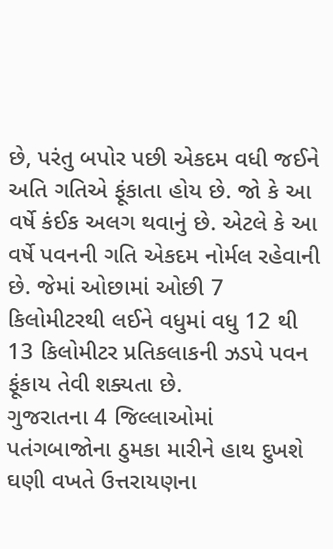છે, પરંતુ બપોર પછી એકદમ વધી જઈને અતિ ગતિએ ફૂંકાતા હોય છે. જો કે આ વર્ષે કંઈક અલગ થવાનું છે. એટલે કે આ વર્ષે પવનની ગતિ એકદમ નોર્મલ રહેવાની છે. જેમાં ઓછામાં ઓછી 7 કિલોમીટરથી લઈને વધુમાં વધુ 12 થી 13 કિલોમીટર પ્રતિકલાકની ઝડપે પવન ફૂંકાય તેવી શક્યતા છે.
ગુજરાતના 4 જિલ્લાઓમાં પતંગબાજોના ઠુમકા મારીને હાથ દુખશે
ઘણી વખતે ઉત્તરાયણના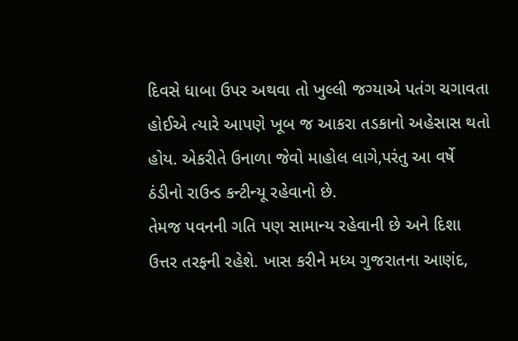દિવસે ધાબા ઉપર અથવા તો ખુલ્લી જગ્યાએ પતંગ ચગાવતા હોઈએ ત્યારે આપણે ખૂબ જ આકરા તડકાનો અહેસાસ થતો હોય. એકરીતે ઉનાળા જેવો માહોલ લાગે,પરંતુ આ વર્ષે ઠંડીનો રાઉન્ડ કન્ટીન્યૂ રહેવાનો છે.
તેમજ પવનની ગતિ પણ સામાન્ય રહેવાની છે અને દિશા ઉત્તર તરફની રહેશે. ખાસ કરીને મધ્ય ગુજરાતના આણંદ,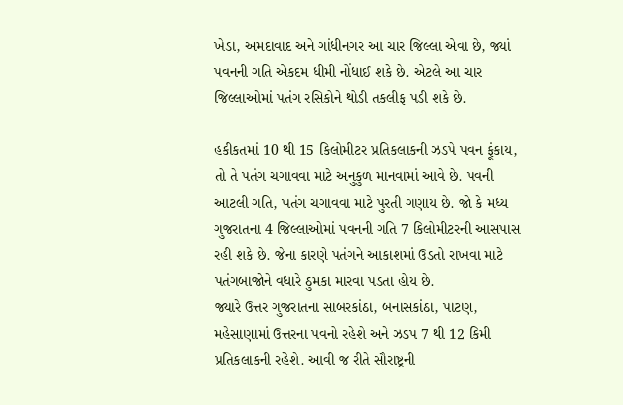ખેડા, અમદાવાદ અને ગાંધીનગર આ ચાર જિલ્લા એવા છે, જ્યાં પવનની ગતિ એકદમ ધીમી નોંધાઈ શકે છે. એટલે આ ચાર જિલ્લાઓમાં પતંગ રસિકોને થોડી તકલીફ પડી શકે છે.

હકીકતમાં 10 થી 15 કિલોમીટર પ્રતિકલાકની ઝડપે પવન ફૂંકાય, તો તે પતંગ ચગાવવા માટે અનુકુળ માનવામાં આવે છે. પવની આટલી ગતિ, પતંગ ચગાવવા માટે પુરતી ગણાય છે. જો કે મધ્ય ગુજરાતના 4 જિલ્લાઓમાં પવનની ગતિ 7 કિલોમીટરની આસપાસ રહી શકે છે. જેના કારણે પતંગને આકાશમાં ઉડતો રાખવા માટે પતંગબાજોને વધારે ઠુમકા મારવા પડતા હોય છે.
જ્યારે ઉત્તર ગુજરાતના સાબરકાંઠા, બનાસકાંઠા, પાટણ, મહેસાણામાં ઉત્તરના પવનો રહેશે અને ઝડપ 7 થી 12 કિમી પ્રતિકલાકની રહેશે. આવી જ રીતે સૌરાષ્ટ્રની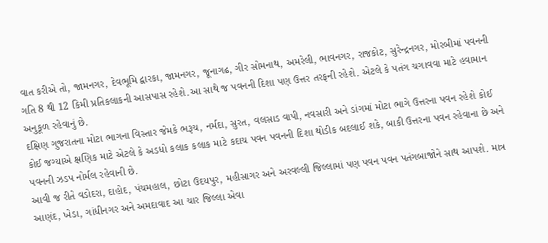વાત કરીએ તો, જામનગર, દેવભૂમિ દ્વારકા, જામનગર, જૂનાગઢ, ગીર સોમનાથ, અમરેલી, ભાવનગર, રાજકોટ, સુરેન્દ્રનગર, મોરબીમાં પવનની ગતિ 8 થી 12 કિમી પ્રતિકલાકની આસપાસ રહેશે.આ સાથે જ પવનની દિશા પણ ઉત્તર તરફની રહેશે. એટલે કે પતંગ ચગાવવા માટે હવામાન અનુકૂળ રહેવાનું છે.
દક્ષિણ ગુજરાતના મોટા ભાગના વિસ્તાર જેમકે ભરૂચ, નર્મદા, સુરત, વલસાડ વાપી, નવસારી અને ડાંગમાં મોટા ભાગે ઉત્તરના પવન રહેશે કોઈ કોઈ જગ્યાએ ક્ષણિક માટે એટલે કે અડધો કલાક કલાક માટે કદાચ પવન પવનની દિશા થોડીક બદલાઈ શકે, બાકી ઉત્તરના પવન રહેવાના છે અને પવનની ઝડપ નોર્મલ રહેવાની છે.
આવી જ રીતે વડોદરા, દાહોદ, પંચમહાલ, છોટા ઉદયપુર, મહીસાગર અને અરવલ્લી જિલ્લામાં પણ પવન પવન પતંગબાજોને સાથ આપશે. માત્ર આણંદ, ખેડા, ગાંધીનગર અને અમદાવાદ આ ચાર જિલ્લા એવા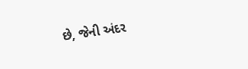છે, જેની અંદર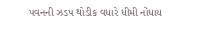પવનની ઝડપ થોડીક વધારે ધીમી નોંધાય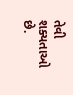તેવી શક્યતાઓ છે.